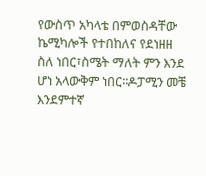የውስጥ አካላቴ በምወስዳቸው
ኬሚካሎች የተበከለና የደነዘዘ ስለ ነበር፣ስሜት ማለት ምን እንደ ሆነ አላውቅም ነበር፡፡ዶፓሚን መቼ እንደምተኛ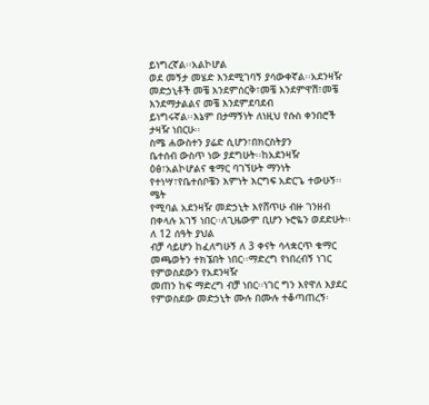ይነግረኛል፡፡አልኮሆል
ወደ መኝታ መሄድ እንደሚገባኝ ያሳውቀኛል፡፡አደንዛዥ መድኃኒቶች መቼ እንደምሰርቅ፣መቼ እንደምዋሽ፣መቼ እንደማታልልና መቼ እንደምደባደብ
ይነግሩኛል፡፡እኔም በታማኝነት ለነዚህ የሱስ ቀንበሮች ታዛዥ ነበርሁ፡፡
ስሜ ሐውስተን ያሬድ ሲሆን፣በክርስትያን
ቤተሰብ ውስጥ ነው ያደግሁት፡፡ከአደንዛዥ ዕፅ፣አልኮሆልና ቁማር ባገኘሁት ማንነት የተነሣ፣የቤተሰቦቼን እምነት እርግፍ አድርጌ ተውሁኝ፡፡ሜት
የሚባል አደንዛዥ መድኃኒት እየሸጥሁ ብዙ ገንዘብ በቀላሉ አገኝ ነበር፡፡ለጊዜውም ቢሆን ኑሮዬን ወደድሁት፡፡ለ 12 ሰዓት ያህል
ብቻ ሳይሆን ከፈለግሁኝ ለ 3 ቀናት ሳላቋርጥ ቁማር መጫወትን ተክኜበት ነበር፡፡ማድረግ የነበረብኝ ነገር የምወስደውን የአደንዛዥ
መጠን ከፍ ማድረግ ብቻ ነበር፡፡ነገር ግን እየዋለ እያደር የምወስደው መድኃኒት ሙሉ በሙሉ ተቆጣጠረኝ፡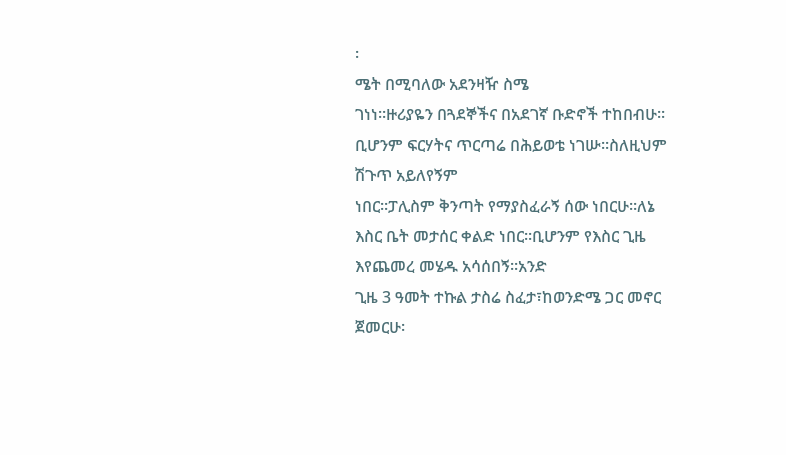፡
ሜት በሚባለው አደንዛዥ ስሜ
ገነነ፡፡ዙሪያዬን በጓደኞችና በአደገኛ ቡድኖች ተከበብሁ፡፡ቢሆንም ፍርሃትና ጥርጣሬ በሕይወቴ ነገሡ፡፡ስለዚህም ሽጉጥ አይለየኝም
ነበር፡፡ፓሊስም ቅንጣት የማያስፈራኝ ሰው ነበርሁ፡፡ለኔ እስር ቤት መታሰር ቀልድ ነበር፡፡ቢሆንም የእስር ጊዜ እየጨመረ መሄዱ አሳሰበኝ፡፡አንድ
ጊዜ 3 ዓመት ተኩል ታስሬ ስፈታ፣ከወንድሜ ጋር መኖር ጀመርሁ፡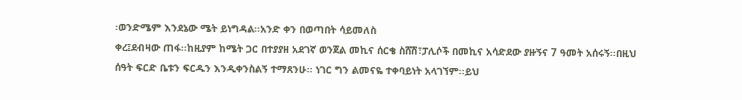፡ወንድሜም እንደኔው ሜት ይነግዳል፡፡አንድ ቀን በወጣበት ሳይመለስ
ቀረ፤ደብዛው ጠፋ፡፡ከዚያም ከሜት ጋር በተያያዘ አደገኛ ወንጀል መኪና ሰርቄ ስሸሽ፣ፓሊሶች በመኪና አሳድደው ያዙኝና 7 ዓመት አሰሩኝ፡፡በዚህ
ሰዓት ፍርድ ቤቱን ፍርዱን እንዲቀንስልኝ ተማጸንሁ፡፡ ነገር ግን ልመናዬ ተቀባይነት አላገኘም፡፡ይህ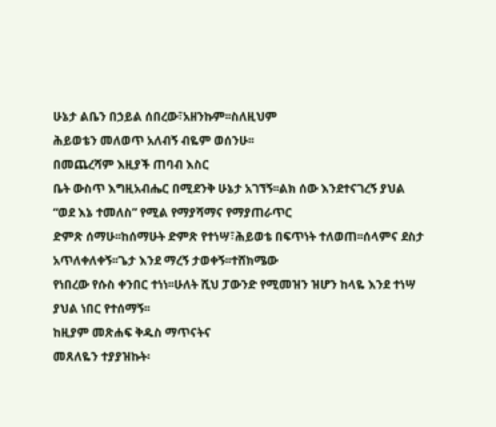ሁኔታ ልቤን በኃይል ሰበረው፣አዘንኩም፡፡ስለዚህም
ሕይወቴን መለወጥ አለብኝ ብዬም ወሰንሁ፡፡
በመጨረሻም እዚያች ጠባብ እስር
ቤት ውስጥ እግዚአብሔር በሚደንቅ ሁኔታ አገኘኝ፡፡ልክ ሰው እንደተናገረኝ ያህል “ወደ እኔ ተመለስ” የሚል የማያሻማና የማያጠራጥር
ድምጽ ሰማሁ፡፡ከሰማሁት ድምጽ የተነሣ፣ሕይወቴ በፍጥነት ተለወጠ፡፡ሰላምና ደስታ አጥለቀለቀኝ፡፡ጌታ እንደ ማረኝ ታወቀኝ፡፡ተሸክሜው
የነበረው የሱስ ቀንበር ተነነ፡፡ሁለት ሺህ ፓውንድ የሚመዝን ዝሆን ከላዬ እንደ ተነሣ ያህል ነበር የተሰማኝ፡፡
ከዚያም መጽሐፍ ቅዱስ ማጥናትና
መጸለዬን ተያያዝኩት፡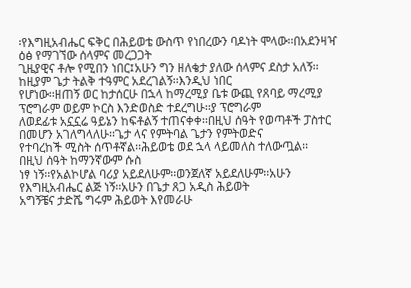፡የእግዚአብሔር ፍቅር በሕይወቴ ውስጥ የነበረውን ባዶነት ሞላው፡፡በአደንዛዣ ዕፅ የማገኘው ሰላምና መረጋጋት
ጊዜያዊና ቶሎ የሚበን ነበር፤አሁን ግን ዘለቄታ ያለው ሰላምና ደስታ አለኝ፡፡ከዚያም ጌታ ትልቅ ተዓምር አደረገልኝ፡፡እንዲህ ነበር
የሆነው፡፡ዘጠኝ ወር ከታሰርሁ በኋላ ከማረሚያ ቤቱ ውጪ የጸባይ ማረሚያ ፕሮግራም ወይም ኮርስ እንድወስድ ተደረግሁ፡፡ያ ፕሮግራም
ለወደፊቱ አኗኗሬ ዓይኔን ከፍቶልኝ ተጠናቀቀ፡፡በዚህ ሰዓት የወጣቶች ፓስተር በመሆን አገለግላለሁ፡፡ጌታ ላና የምትባል ጌታን የምትወድና
የተባረከች ሚስት ሰጥቶኛል፡፡ሕይወቴ ወደ ኋላ ላይመለስ ተለውጧል፡፡
በዚህ ሰዓት ከማንኛውም ሱስ
ነፃ ነኝ፡፡የአልኮሆል ባሪያ አይደለሁም፡፡ወንጀለኛ አይደለሁም፡፡አሁን የእግዚአብሔር ልጅ ነኝ፡፡አሁን በጌታ ጸጋ አዲስ ሕይወት
አግኝቼና ታድሼ ግሩም ሕይወት እየመራሁ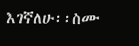እገኛለሁ፡፡ስሙ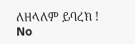ለዘላለም ይባረክ !
No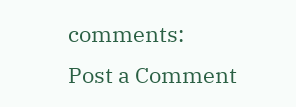comments:
Post a Comment